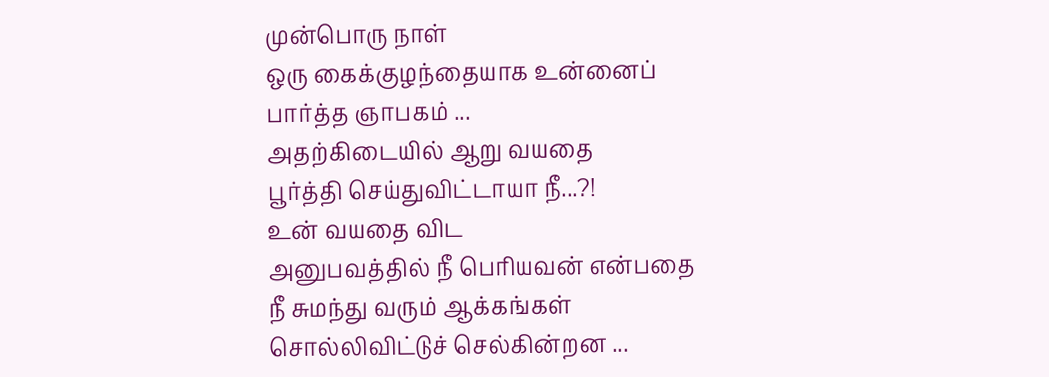முன்பொரு நாள்
ஒரு கைக்குழந்தையாக உன்னைப்
பார்த்த ஞாபகம் ...
அதற்கிடையில் ஆறு வயதை
பூர்த்தி செய்துவிட்டாயா நீ...?!
உன் வயதை விட
அனுபவத்தில் நீ பெரியவன் என்பதை
நீ சுமந்து வரும் ஆக்கங்கள்
சொல்லிவிட்டுச் செல்கின்றன ...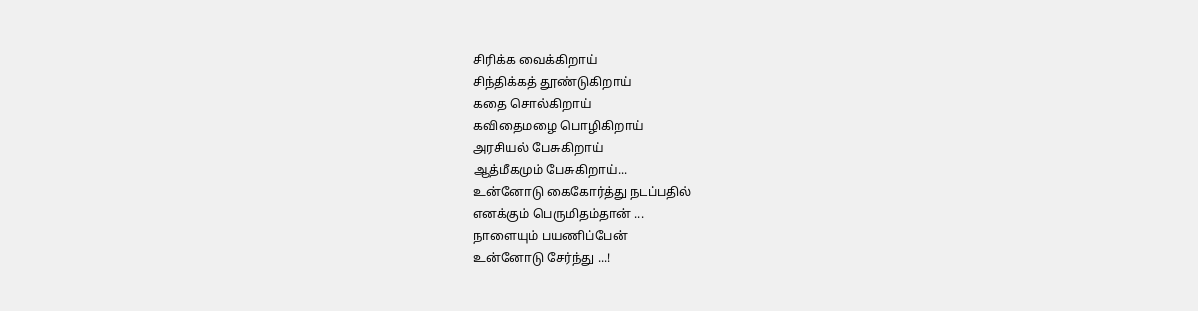சிரிக்க வைக்கிறாய்
சிந்திக்கத் தூண்டுகிறாய்
கதை சொல்கிறாய்
கவிதைமழை பொழிகிறாய்
அரசியல் பேசுகிறாய்
ஆத்மீகமும் பேசுகிறாய்...
உன்னோடு கைகோர்த்து நடப்பதில்
எனக்கும் பெருமிதம்தான் ...
நாளையும் பயணிப்பேன்
உன்னோடு சேர்ந்து ...!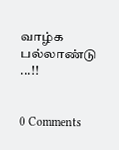வாழ்க பல்லாண்டு ...!!


0 Comments